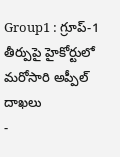Group1 : గ్రూప్-1 తీర్పుపై హైకోర్టులో మరోసారి అప్పీల్ దాఖలు
-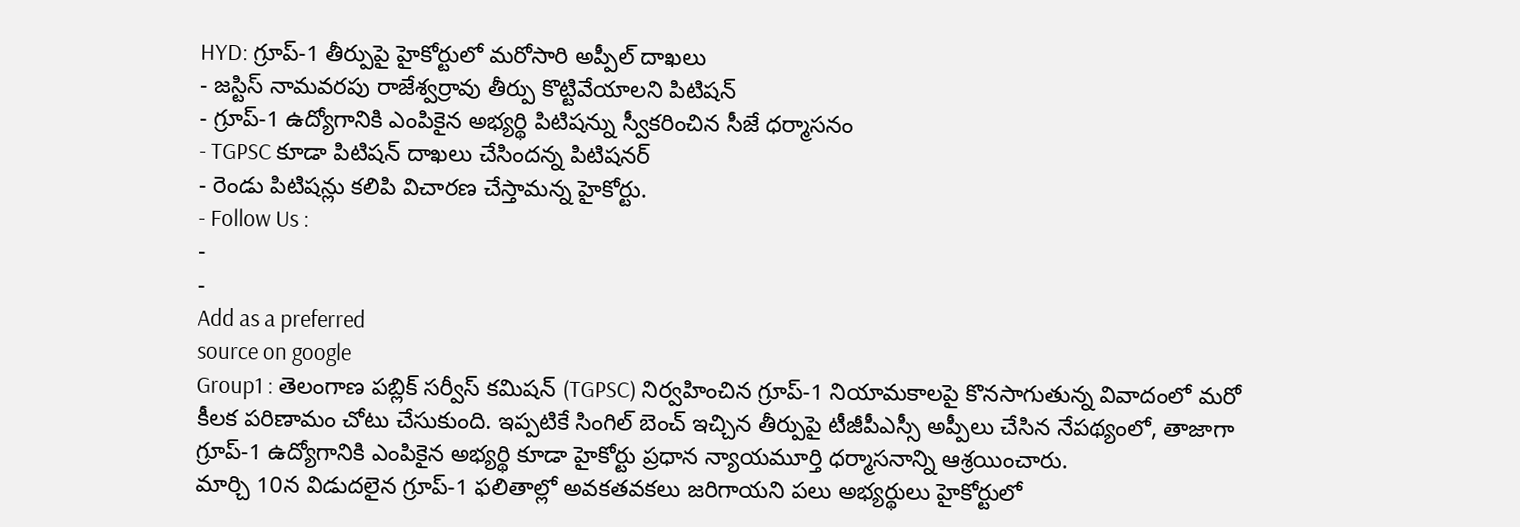HYD: గ్రూప్-1 తీర్పుపై హైకోర్టులో మరోసారి అప్పీల్ దాఖలు
- జస్టిస్ నామవరపు రాజేశ్వర్రావు తీర్పు కొట్టివేయాలని పిటిషన్
- గ్రూప్-1 ఉద్యోగానికి ఎంపికైన అభ్యర్థి పిటిషన్ను స్వీకరించిన సీజే ధర్మాసనం
- TGPSC కూడా పిటిషన్ దాఖలు చేసిందన్న పిటిషనర్
- రెండు పిటిషన్లు కలిపి విచారణ చేస్తామన్న హైకోర్టు.
- Follow Us :
-
-
Add as a preferred
source on google
Group1 : తెలంగాణ పబ్లిక్ సర్వీస్ కమిషన్ (TGPSC) నిర్వహించిన గ్రూప్-1 నియామకాలపై కొనసాగుతున్న వివాదంలో మరో కీలక పరిణామం చోటు చేసుకుంది. ఇప్పటికే సింగిల్ బెంచ్ ఇచ్చిన తీర్పుపై టీజీపీఎస్సీ అప్పీలు చేసిన నేపథ్యంలో, తాజాగా గ్రూప్-1 ఉద్యోగానికి ఎంపికైన అభ్యర్థి కూడా హైకోర్టు ప్రధాన న్యాయమూర్తి ధర్మాసనాన్ని ఆశ్రయించారు.
మార్చి 10న విడుదలైన గ్రూప్-1 ఫలితాల్లో అవకతవకలు జరిగాయని పలు అభ్యర్థులు హైకోర్టులో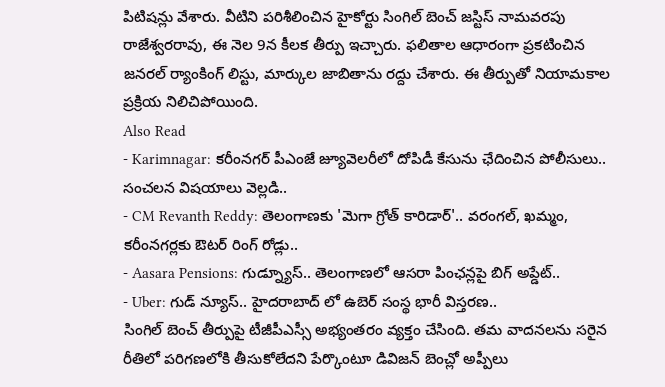పిటిషన్లు వేశారు. వీటిని పరిశీలించిన హైకోర్టు సింగిల్ బెంచ్ జస్టిస్ నామవరపు రాజేశ్వరరావు, ఈ నెల 9న కీలక తీర్పు ఇచ్చారు. ఫలితాల ఆధారంగా ప్రకటించిన జనరల్ ర్యాంకింగ్ లిస్టు, మార్కుల జాబితాను రద్దు చేశారు. ఈ తీర్పుతో నియామకాల ప్రక్రియ నిలిచిపోయింది.
Also Read
- Karimnagar: కరీంనగర్ పీఎంజే జ్యూవెలరీలో దోపిడీ కేసును ఛేదించిన పోలీసులు.. సంచలన విషయాలు వెల్లడి..
- CM Revanth Reddy: తెలంగాణకు 'మెగా గ్రోత్ కారిడార్'.. వరంగల్, ఖమ్మం, కరీంనగర్లకు ఔటర్ రింగ్ రోడ్లు..
- Aasara Pensions: గుడ్న్యూస్.. తెలంగాణలో ఆసరా పింఛన్లపై బిగ్ అప్డేట్..
- Uber: గుడ్ న్యూస్.. హైదరాబాద్ లో ఉబెర్ సంస్థ భారీ విస్తరణ..
సింగిల్ బెంచ్ తీర్పుపై టీజీపీఎస్సీ అభ్యంతరం వ్యక్తం చేసింది. తమ వాదనలను సరైన రీతిలో పరిగణలోకి తీసుకోలేదని పేర్కొంటూ డివిజన్ బెంచ్లో అప్పీలు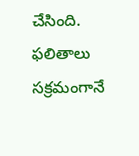చేసింది. ఫలితాలు సక్రమంగానే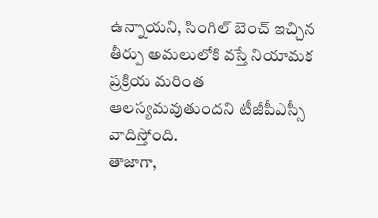ఉన్నాయని, సింగిల్ బెంచ్ ఇచ్చిన తీర్పు అమలులోకి వస్తే నియామక ప్రక్రియ మరింత ఆలస్యమవుతుందని టీజీపీఎస్సీ వాదిస్తోంది.
తాజాగా,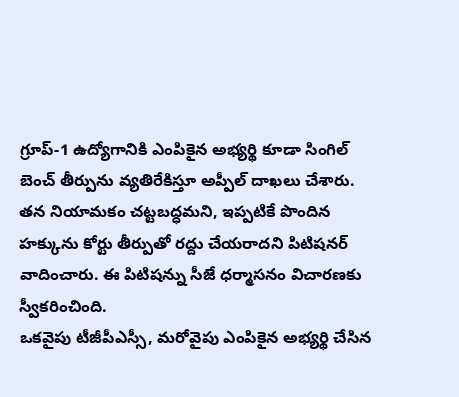గ్రూప్-1 ఉద్యోగానికి ఎంపికైన అభ్యర్థి కూడా సింగిల్ బెంచ్ తీర్పును వ్యతిరేకిస్తూ అప్పీల్ దాఖలు చేశారు. తన నియామకం చట్టబద్ధమని, ఇప్పటికే పొందిన హక్కును కోర్టు తీర్పుతో రద్దు చేయరాదని పిటిషనర్ వాదించారు. ఈ పిటిషన్ను సీజే ధర్మాసనం విచారణకు స్వీకరించింది.
ఒకవైపు టీజీపీఎస్సీ, మరోవైపు ఎంపికైన అభ్యర్థి చేసిన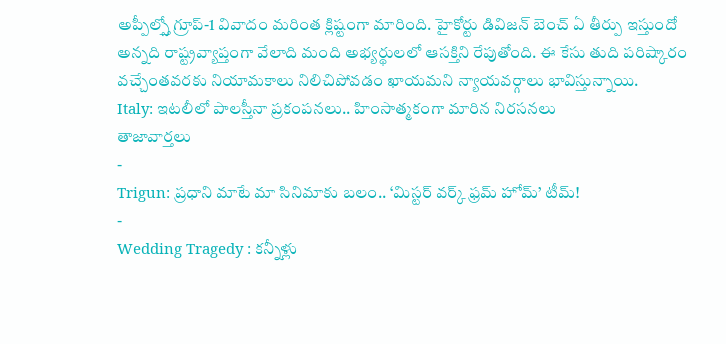అప్పీల్స్తో గ్రూప్-1 వివాదం మరింత క్లిష్టంగా మారింది. హైకోర్టు డివిజన్ బెంచ్ ఏ తీర్పు ఇస్తుందో అన్నది రాష్ట్రవ్యాప్తంగా వేలాది మంది అభ్యర్థులలో ఆసక్తిని రేపుతోంది. ఈ కేసు తుది పరిష్కారం వచ్చేంతవరకు నియామకాలు నిలిచిపోవడం ఖాయమని న్యాయవర్గాలు భావిస్తున్నాయి.
Italy: ఇటలీలో పాలస్తీనా ప్రకంపనలు.. హింసాత్మకంగా మారిన నిరసనలు
తాజావార్తలు
-
Trigun: ప్రధాని మాటే మా సినిమాకు బలం.. ‘మిస్టర్ వర్క్ ఫ్రమ్ హోమ్’ టీమ్!
-
Wedding Tragedy : కన్నీళ్లు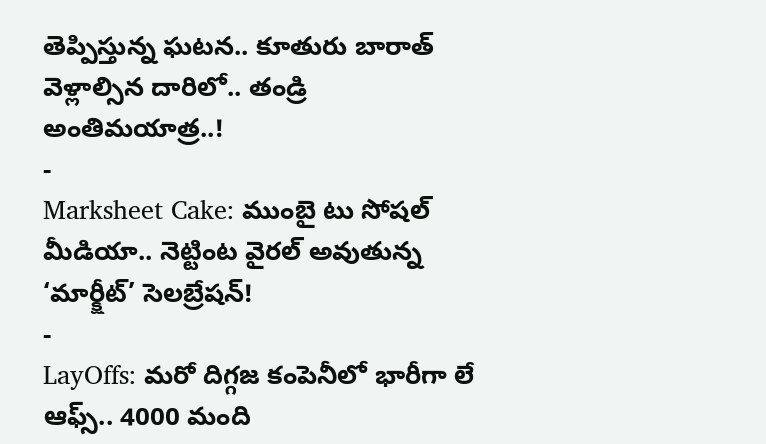తెప్పిస్తున్న ఘటన.. కూతురు బారాత్ వెళ్లాల్సిన దారిలో.. తండ్రి అంతిమయాత్ర..!
-
Marksheet Cake: ముంబై టు సోషల్ మీడియా.. నెట్టింట వైరల్ అవుతున్న ‘మార్క్షీట్’ సెలబ్రేషన్!
-
LayOffs: మరో దిగ్గజ కంపెనీలో భారీగా లే ఆఫ్స్.. 4000 మంది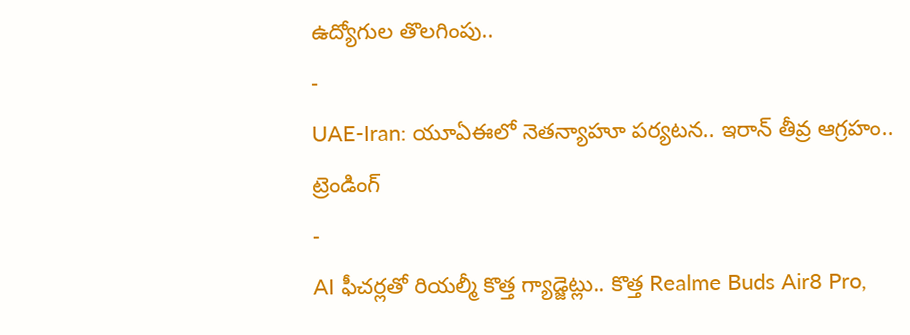ఉద్యోగుల తొలగింపు..
-
UAE-Iran: యూఏఈలో నెతన్యాహూ పర్యటన.. ఇరాన్ తీవ్ర ఆగ్రహం..
ట్రెండింగ్
-
AI ఫీచర్లతో రియల్మీ కొత్త గ్యాడ్జెట్లు.. కొత్త Realme Buds Air8 Pro,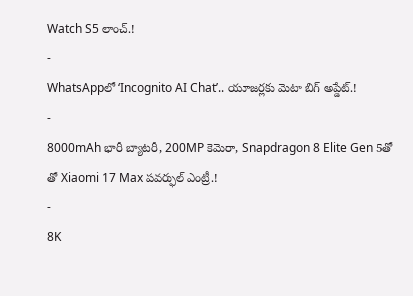Watch S5 లాంచ్.!
-
WhatsAppలో ‘Incognito AI Chat’.. యూజర్లకు మెటా బిగ్ అప్డేట్.!
-
8000mAh భారీ బ్యాటరీ, 200MP కెమెరా, Snapdragon 8 Elite Gen 5తో తో Xiaomi 17 Max పవర్ఫుల్ ఎంట్రీ.!
-
8K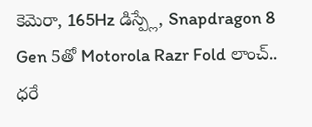కెమెరా, 165Hz డిస్ప్లే, Snapdragon 8 Gen 5తో Motorola Razr Fold లాంచ్.. ధరే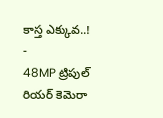కాస్త ఎక్కువ..!
-
48MP ట్రిపుల్ రియర్ కెమెరా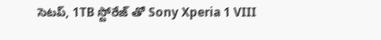సెటప్, 1TB స్టోరేజ్ తో Sony Xperia 1 VIII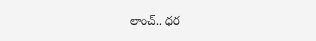లాంచ్.. ధర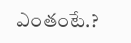ఎంతంటే.?